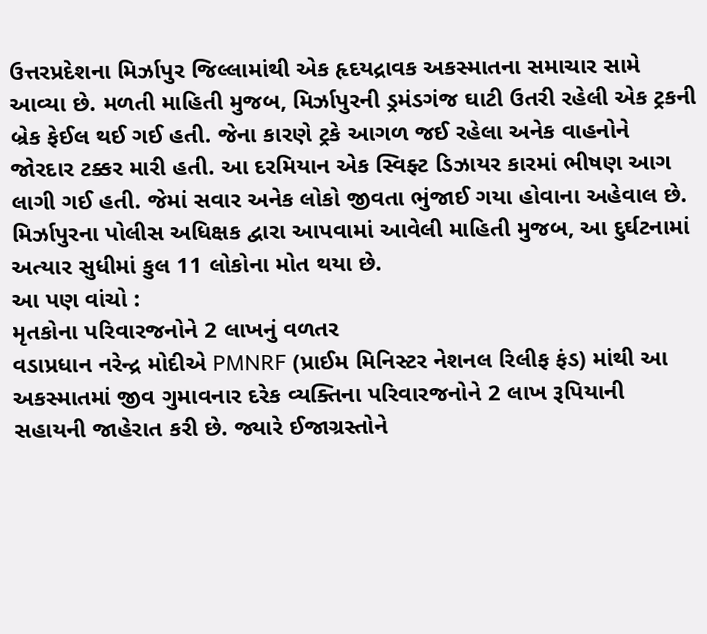ઉત્તરપ્રદેશના મિર્ઝાપુર જિલ્લામાંથી એક હૃદયદ્રાવક અકસ્માતના સમાચાર સામે આવ્યા છે. મળતી માહિતી મુજબ, મિર્ઝાપુરની ડ્રમંડગંજ ઘાટી ઉતરી રહેલી એક ટ્રકની બ્રેક ફેઈલ થઈ ગઈ હતી. જેના કારણે ટ્રકે આગળ જઈ રહેલા અનેક વાહનોને જોરદાર ટક્કર મારી હતી. આ દરમિયાન એક સ્વિફ્ટ ડિઝાયર કારમાં ભીષણ આગ લાગી ગઈ હતી. જેમાં સવાર અનેક લોકો જીવતા ભુંજાઈ ગયા હોવાના અહેવાલ છે. મિર્ઝાપુરના પોલીસ અધિક્ષક દ્વારા આપવામાં આવેલી માહિતી મુજબ, આ દુર્ઘટનામાં અત્યાર સુધીમાં કુલ 11 લોકોના મોત થયા છે.
આ પણ વાંચો :
મૃતકોના પરિવારજનોને 2 લાખનું વળતર
વડાપ્રધાન નરેન્દ્ર મોદીએ PMNRF (પ્રાઈમ મિનિસ્ટર નેશનલ રિલીફ ફંડ) માંથી આ અકસ્માતમાં જીવ ગુમાવનાર દરેક વ્યક્તિના પરિવારજનોને 2 લાખ રૂપિયાની સહાયની જાહેરાત કરી છે. જ્યારે ઈજાગ્રસ્તોને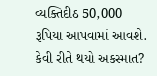વ્યક્તિદીઠ 50,000 રૂપિયા આપવામાં આવશે.
કેવી રીતે થયો અકસ્માત?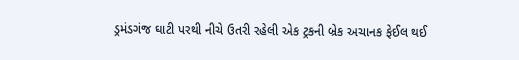ડ્રમંડગંજ ઘાટી પરથી નીચે ઉતરી રહેલી એક ટ્રકની બ્રેક અચાનક ફેઈલ થઈ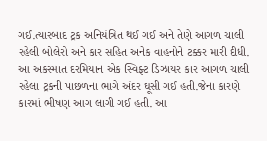ગઈ.ત્યારબાદ ટ્રક અનિયંત્રિત થઈ ગઈ અને તેણે આગળ ચાલી રહેલી બોલેરો અને કાર સહિત અનેક વાહનોને ટક્કર મારી દીધી. આ અકસ્માત દરમિયાન એક સ્વિફ્ટ ડિઝાયર કાર આગળ ચાલી રહેલા ટ્રકની પાછળના ભાગે અંદર ઘૂસી ગઈ હતી.જેના કારણે કારમાં ભીષણ આગ લાગી ગઈ હતી. આ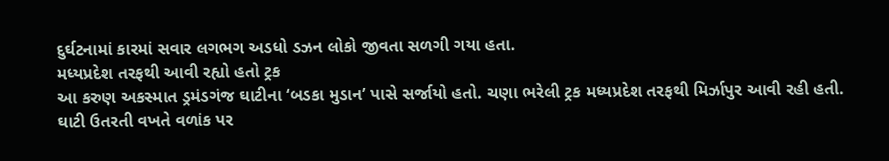દુર્ઘટનામાં કારમાં સવાર લગભગ અડધો ડઝન લોકો જીવતા સળગી ગયા હતા.
મધ્યપ્રદેશ તરફથી આવી રહ્યો હતો ટ્રક
આ કરુણ અકસ્માત ડ્રમંડગંજ ઘાટીના ‘બડકા મુડાન’ પાસે સર્જાયો હતો. ચણા ભરેલી ટ્રક મધ્યપ્રદેશ તરફથી મિર્ઝાપુર આવી રહી હતી. ઘાટી ઉતરતી વખતે વળાંક પર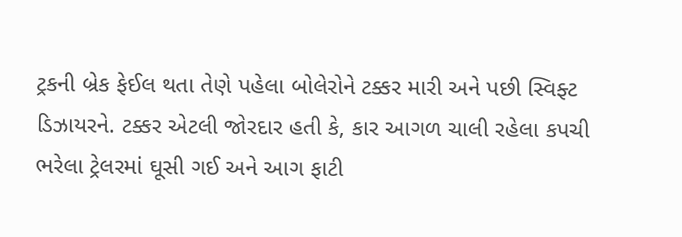ટ્રકની બ્રેક ફેઈલ થતા તેણે પહેલા બોલેરોને ટક્કર મારી અને પછી સ્વિફ્ટ ડિઝાયરને. ટક્કર એટલી જોરદાર હતી કે, કાર આગળ ચાલી રહેલા કપચી ભરેલા ટ્રેલરમાં ઘૂસી ગઈ અને આગ ફાટી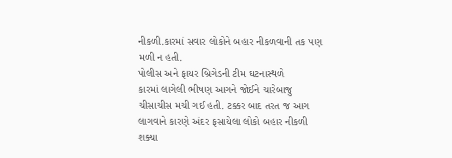નીકળી.કારમાં સવાર લોકોને બહાર નીકળવાની તક પણ મળી ન હતી.
પોલીસ અને ફાયર બ્રિગેડની ટીમ ઘટનાસ્થળે
કારમાં લાગેલી ભીષણ આગને જોઈને ચારેબાજુ ચીસાચીસ મચી ગઈ હતી. ટક્કર બાદ તરત જ આગ લાગવાને કારણે અંદર ફસાયેલા લોકો બહાર નીકળી શક્યા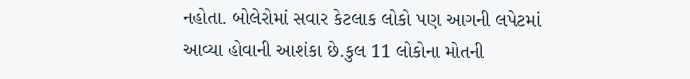નહોતા. બોલેરોમાં સવાર કેટલાક લોકો પણ આગની લપેટમાં આવ્યા હોવાની આશંકા છે.કુલ 11 લોકોના મોતની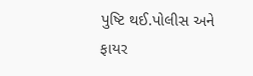પુષ્ટિ થઈ.પોલીસ અને ફાયર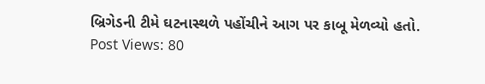બ્રિગેડની ટીમે ઘટનાસ્થળે પહોંચીને આગ પર કાબૂ મેળવ્યો હતો.
Post Views: 80